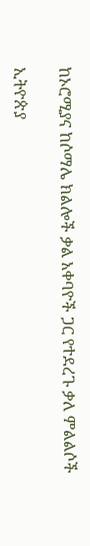ከኦሮሚያና ከሶማሌ ክልሎች ቃል አቀባዮች ጋር የተደረጉ ቃለ ምልልሶች

ኢትዮጵያ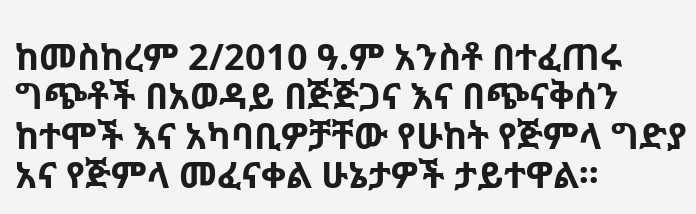ከመስከረም 2/2010 ዓ.ም አንስቶ በተፈጠሩ ግጭቶች በአወዳይ በጅጅጋና እና በጭናቅሰን ከተሞች እና አካባቢዎቻቸው የሁከት የጅምላ ግድያ አና የጅምላ መፈናቀል ሁኔታዎች ታይተዋል፡፡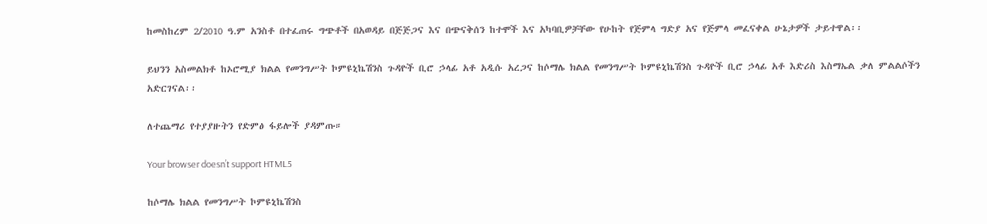ከመስከረም 2/2010 ዓ.ም አንስቶ በተፈጠሩ ግጭቶች በአወዳይ በጅጅጋና እና በጭናቅሰን ከተሞች እና አካባቢዎቻቸው የሁከት የጅምላ ግድያ አና የጅምላ መፈናቀል ሁኔታዎች ታይተዋል፡፡

ይህንን አስመልክቶ ከኦሮሚያ ክልል የመንግሥት ኮምዩኒኬሽንስ ጉዳዮች ቢሮ ኃላፊ አቶ አዲሱ አረጋና ከሶማሌ ክልል የመንግሥት ኮምዩኒኬሽንስ ጉዳዮች ቢሮ ኃላፊ አቶ እድሪስ እስማኤል ቃለ ምልልሶችን አድርገናል፡፡

ለተጨማሪ የተያያዙትን የድምፅ ፋይሎች ያዳምጡ።

Your browser doesn’t support HTML5

ከሶማሌ ክልል የመንግሥት ኮምዩኒኬሽንስ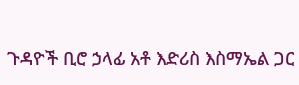ጉዳዮች ቢሮ ኃላፊ አቶ እድሪስ እስማኤል ጋር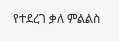የተደረገ ቃለ ምልልስ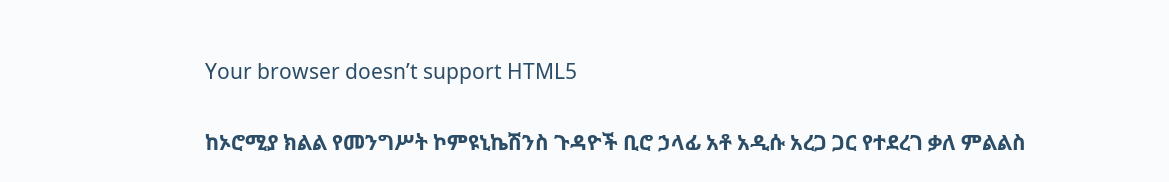Your browser doesn’t support HTML5

ከኦሮሚያ ክልል የመንግሥት ኮምዩኒኬሽንስ ጉዳዮች ቢሮ ኃላፊ አቶ አዲሱ አረጋ ጋር የተደረገ ቃለ ምልልስ